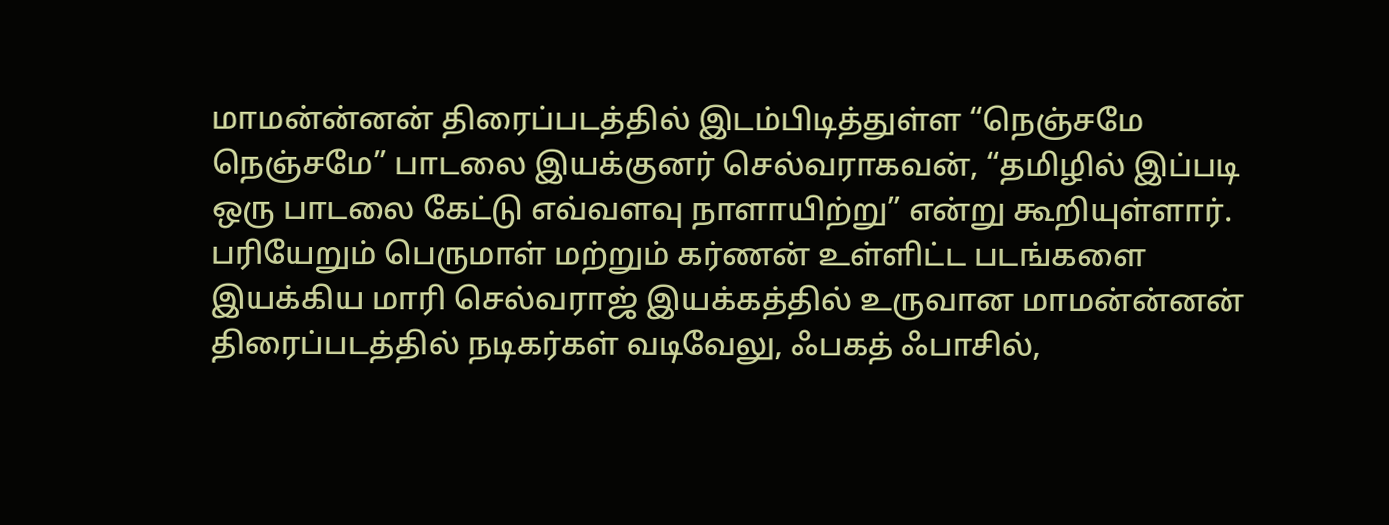மாமன்ன்னன் திரைப்படத்தில் இடம்பிடித்துள்ள “நெஞ்சமே நெஞ்சமே” பாடலை இயக்குனர் செல்வராகவன், “தமிழில் இப்படி ஒரு பாடலை கேட்டு எவ்வளவு நாளாயிற்று” என்று கூறியுள்ளார்.
பரியேறும் பெருமாள் மற்றும் கர்ணன் உள்ளிட்ட படங்களை இயக்கிய மாரி செல்வராஜ் இயக்கத்தில் உருவான மாமன்ன்னன் திரைப்படத்தில் நடிகர்கள் வடிவேலு, ஃபகத் ஃபாசில்,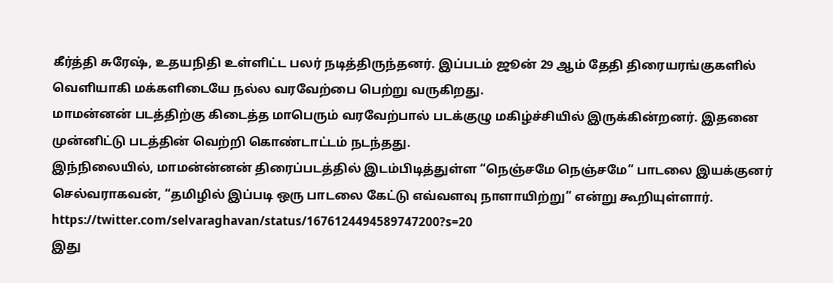கீர்த்தி சுரேஷ், உதயநிதி உள்ளிட்ட பலர் நடித்திருந்தனர். இப்படம் ஜூன் 29 ஆம் தேதி திரையரங்குகளில் வெளியாகி மக்களிடையே நல்ல வரவேற்பை பெற்று வருகிறது.
மாமன்னன் படத்திற்கு கிடைத்த மாபெரும் வரவேற்பால் படக்குழு மகிழ்ச்சியில் இருக்கின்றனர். இதனை முன்னிட்டு படத்தின் வெற்றி கொண்டாட்டம் நடந்தது.
இந்நிலையில், மாமன்ன்னன் திரைப்படத்தில் இடம்பிடித்துள்ள “நெஞ்சமே நெஞ்சமே” பாடலை இயக்குனர் செல்வராகவன், “தமிழில் இப்படி ஒரு பாடலை கேட்டு எவ்வளவு நாளாயிற்று” என்று கூறியுள்ளார்.
https://twitter.com/selvaraghavan/status/1676124494589747200?s=20
இது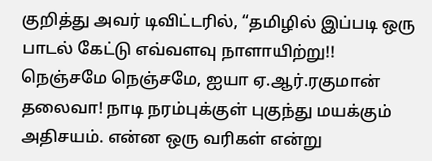குறித்து அவர் டிவிட்டரில், “தமிழில் இப்படி ஒரு பாடல் கேட்டு எவ்வளவு நாளாயிற்று!! நெஞ்சமே நெஞ்சமே, ஐயா ஏ.ஆர்.ரகுமான் தலைவா! நாடி நரம்புக்குள் புகுந்து மயக்கும் அதிசயம். என்ன ஒரு வரிகள் என்று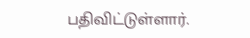பதிவிட்டுள்ளார்.